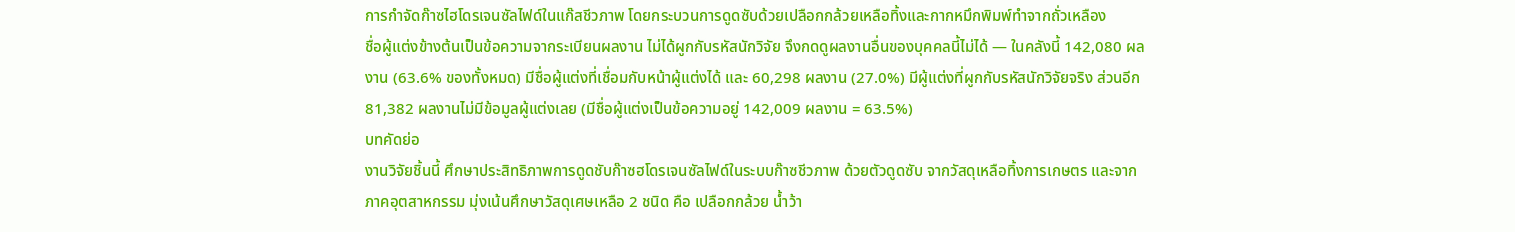การกำจัดก๊าซไฮโดรเจนซัลไฟด์ในแก๊สชีวภาพ โดยกระบวนการดูดซับด้วยเปลือกกล้วยเหลือทิ้งและกากหมึกพิมพ์ทำจากถั่วเหลือง
ชื่อผู้แต่งข้างต้นเป็นข้อความจากระเบียนผลงาน ไม่ได้ผูกกับรหัสนักวิจัย จึงกดดูผลงานอื่นของบุคคลนี้ไม่ได้ — ในคลังนี้ 142,080 ผลงาน (63.6% ของทั้งหมด) มีชื่อผู้แต่งที่เชื่อมกับหน้าผู้แต่งได้ และ 60,298 ผลงาน (27.0%) มีผู้แต่งที่ผูกกับรหัสนักวิจัยจริง ส่วนอีก 81,382 ผลงานไม่มีข้อมูลผู้แต่งเลย (มีชื่อผู้แต่งเป็นข้อความอยู่ 142,009 ผลงาน = 63.5%)
บทคัดย่อ
งานวิจัยชิ้นนี้ ศึกษาประสิทธิภาพการดูดชับก๊าซฮโดรเจนซัลไฟด์ในระบบก๊าซชีวภาพ ด้วยตัวดูดซับ จากวัสดุเหลือทิ้งการเกษตร และจากภาคอุตสาหกรรม มุ่งเน้นศึกษาวัสดุเศษเหลือ 2 ชนิด คือ เปลือกกล้วย น้ำว้า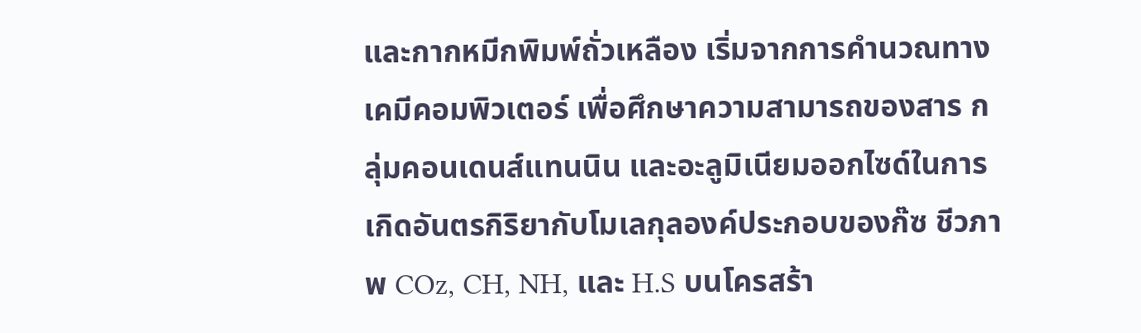และกากหมีกพิมพ์ถั่วเหลือง เริ่มจากการคำนวณทางเคมีคอมพิวเตอร์ เพื่อศึกษาความสามารถของสาร กลุ่มคอนเดนส์แทนนิน และอะลูมิเนียมออกไซด์ในการเกิดอันตรกิริยากับโมเลกุลองค์ประกอบของก๊ซ ชีวภาพ COz, CH, NH, และ H.S บนโครสร้า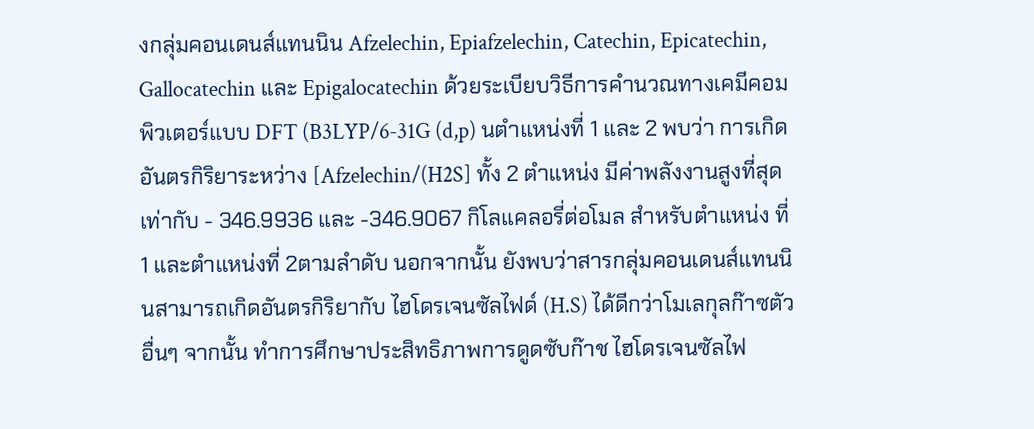งกลุ่มคอนเดนส์แทนนิน Afzelechin, Epiafzelechin, Catechin, Epicatechin, Gallocatechin และ Epigalocatechin ด้วยระเบียบวิธีการคำนวณทางเคมีคอมพิวเตอร์แบบ DFT (B3LYP/6-31G (d,p) นตำแหน่งที่ 1 และ 2 พบว่า การเกิดอันตรกิริยาระหว่าง [Afzelechin/(H2S] ทั้ง 2 ตำแหน่ง มีค่าพลังงานสูงที่สุด เท่ากับ - 346.9936 และ -346.9067 กิโลแคลอรี่ต่อโมล สำหรับตำแหน่ง ที่ 1 และตำแหน่งที่ 2ตามลำดับ นอกจากนั้น ยังพบว่าสารกลุ่มคอนเดนส์แทนนินสามารถเกิดอันตรกิริยากับ ไฮโดรเจนซัลไฟด์ (H.S) ได้ดีกว่าโมเลกุลก๊าซตัวอื่นๆ จากนั้น ทำการศึกษาประสิทธิภาพการดูดซับก๊าช ไฮโดรเจนซัลไฟ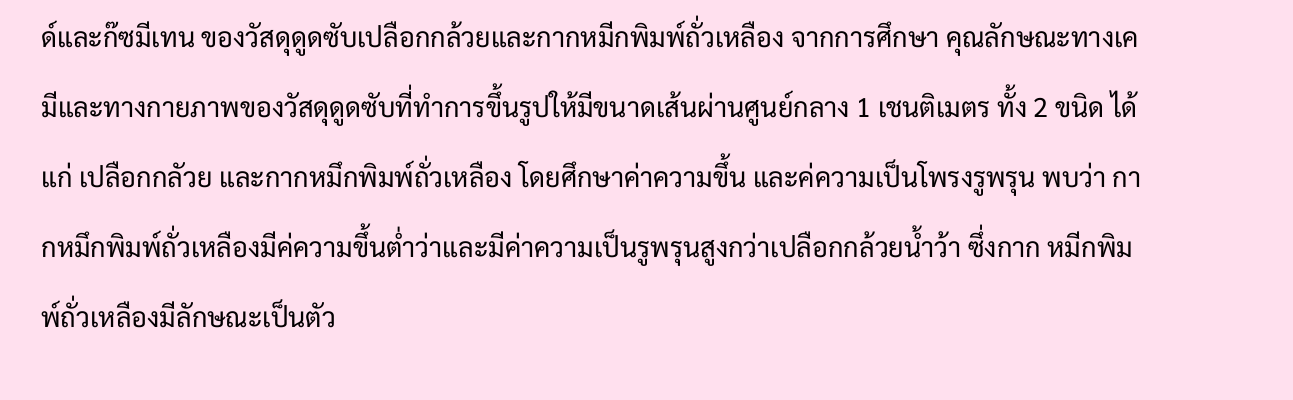ด์และก๊ซมีเทน ของวัสดุดูดซับเปลือกกล้วยและกากหมีกพิมพ์ถั่วเหลือง จากการศึกษา คุณลักษณะทางเคมีและทางกายภาพของวัสดุดูดซับที่ทำการขึ้นรูปให้มีขนาดเส้นผ่านศูนย์กลาง 1 เชนติเมตร ทั้ง 2 ขนิด ได้แก่ เปลือกกลัวย และกากหมึกพิมพ์ถั่วเหลือง โดยศึกษาค่าความขึ้น และค่ความเป็นโพรงรูพรุน พบว่า กากหมึกพิมพ์ถั่วเหลืองมีค่ความขึ้นต่ำว่าและมีค่าความเป็นรูพรุนสูงกว่าเปลือกกล้วยน้ำว้า ซึ่งกาก หมีกพิมพ์ถั่วเหลืองมีลักษณะเป็นตัว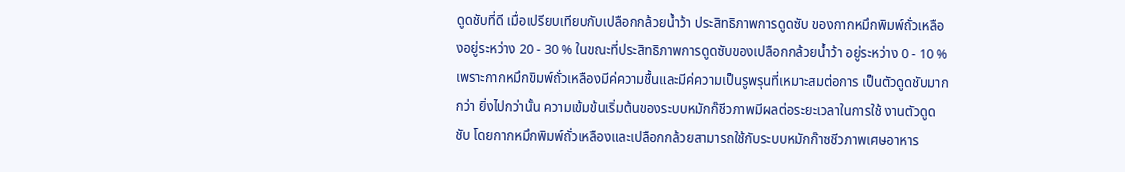ดูดชับที่ดี เมื่อเปรียบเทียบกับเปลือกกล้วยน้ำว้า ประสิทธิภาพการดูดซับ ของกากหมึกพิมพ์ถั่วเหลืองอยู่ระหว่าง 20 - 30 % ในขณะที่ประสิทธิภาพการดูดซับของเปลือกกล้วยน้ำว้า อยู่ระหว่าง 0 - 10 % เพราะกากหมึกขิมพ์ถั่วเหลืองมีค่ความชื้นและมีค่ความเป็นรูพรุนที่เหมาะสมต่อการ เป็นตัวดูดชับมากกว่า ยิ่งไปกว่านั้น ความเข้มข้นเริ่มต้นของระบบหมักก๊ชีวภาพมีผลต่อระยะเวลาในการใช้ งานตัวดูดชับ โดยกากหมึกพิมพ์ถั่วเหลืองและเปลือกกล้วยสามารถใช้กับระบบหมักก๊าซชีวภาพเศษอาหาร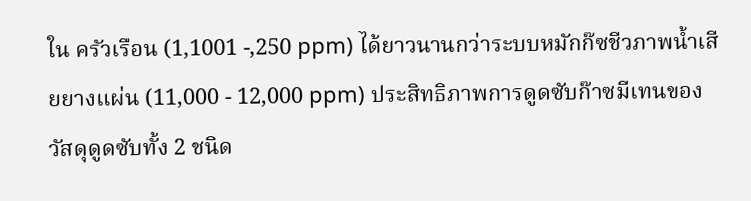ใน ครัวเรือน (1,1001 -,250 ppm) ได้ยาวนานกว่าระบบหมักก๊ซชีวภาพน้ำเสียยางแผ่น (11,000 - 12,000 ppm) ประสิทธิภาพการดูดซับก๊าซมีเทนของวัสดุดูดซับทั้ง 2 ชนิด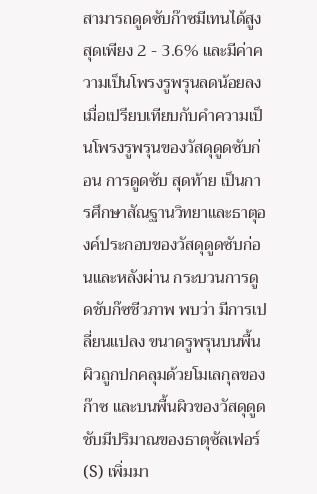สามารถดูดซับก๊าซมีเทนได้สูงสุดเพียง 2 - 3.6% และมีค่าความเป็นโพรงรูพรุนลดน้อยลง เมื่อเปรียบเทียบกับคำความเป็นโพรงรูพรุนของวัสดุดูดซับก่อน การดูดซับ สุดท้าย เป็นการศึกษาสัณฐานวิทยาและธาตุองค์ประกอบของวัสดุดูดซับก่อนและหลังผ่าน กระบวนการดูดชับก๊ซชีวภาพ พบว่า มีการเปลี่ยนแปลง ขนาดรูพรุนบนพื้นผิวถูกปกคลุมด้วยโมเลกุลของก๊าซ และบนพื้นผิวของวัสดุดูดชับมีปริมาณของธาตุซัลเฟอร์ (S) เพิ่มมา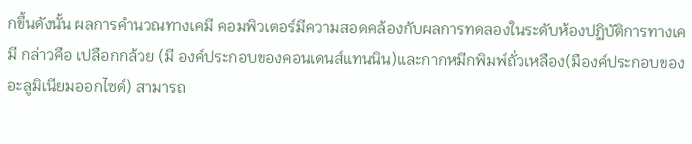กขึ้นดังนั้น ผลการคำนวณทางเคมี คอมพิวเตอร์มีความสอดคล้องกับผลการทดลองในระดับห้องปฏิบัติการทางเคมี กล่าวคือ เปลือกกล้วย (มี องค์ประกอบของคอนเดนส์แทนนิน)และกากหมีกพิมพ์ถั่วเหลือง(มืองค์ประกอบของอะลูมิเนียมออกไซด์) สามารถ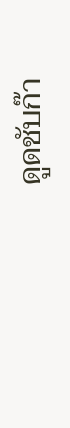ดูดชับก๊า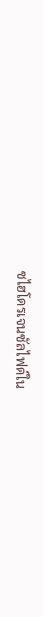ซไฮโดรเจนซัลไฟด์ใน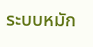ระบบหมัก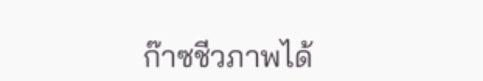ก๊าซชีวภาพได้